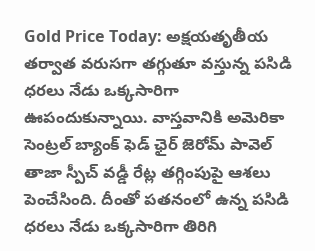Gold Price Today: అక్షయతృతీయ తర్వాత వరుసగా తగ్గుతూ వస్తున్న పసిడి ధరలు నేడు ఒక్కసారిగా ఊపందుకున్నాయి. వాస్తవానికి అమెరికా సెంట్రల్ బ్యాంక్ ఫెడ్ ఛైర్ జెరోమ్ పావెల్ తాజా స్పీచ్ వడ్డీ రేట్ల తగ్గింపుపై ఆశలు పెంచేసింది. దీంతో పతనంలో ఉన్న పసిడి ధరలు నేడు ఒక్కసారిగా తిరిగి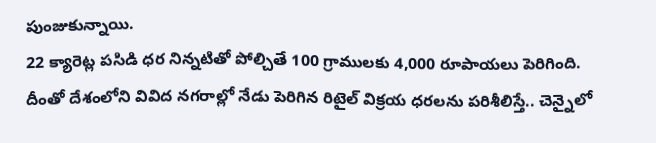పుంజుకున్నాయి.
22 క్యారెట్ల పసిడి ధర నిన్నటితో పోల్చితే 100 గ్రాములకు 4,000 రూపాయలు పెరిగింది. దీంతో దేశంలోని వివిద నగరాల్లో నేడు పెరిగిన రిటైల్ విక్రయ ధరలను పరిశీలిస్తే.. చెన్నైలో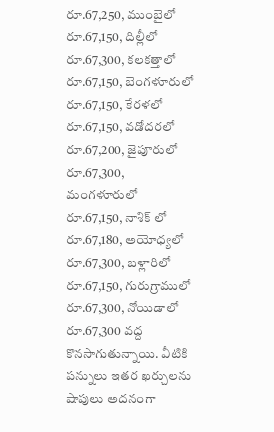రూ.67,250, ముంబైలో రూ.67,150, దిల్లీలో రూ.67,300, కలకత్తాలో రూ.67,150, బెంగళూరులో రూ.67,150, కేరళలో రూ.67,150, వడోదరలో రూ.67,200, జైపూరులో రూ.67,300, మంగళూరులో రూ.67,150, నాశిక్ లో రూ.67,180, అయోధ్యలో రూ.67,300, బళ్లారిలో రూ.67,150, గురుగ్రాములో రూ.67,300, నోయిడాలో రూ.67,300 వద్ద కొనసాగుతున్నాయి. వీటికి పన్నులు ఇతర ఖర్చులను షాపులు అదనంగా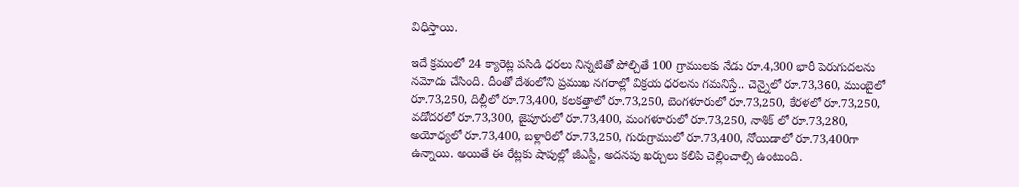విధిస్తాయి.

ఇదే క్రమంలో 24 క్యారెట్ల పసిడి ధరలు నిన్నటితో పోల్చితే 100 గ్రాములకు నేడు రూ.4,300 భారీ పెరుగుదలను నమోదు చేసింది. దీంతో దేశంలోని ప్రముఖ నగరాల్లో విక్రయ ధరలను గమనిస్తే.. చెన్నైలో రూ.73,360, ముంబైలో రూ.73,250, దిల్లీలో రూ.73,400, కలకత్తాలో రూ.73,250, బెంగళూరులో రూ.73,250, కేరళలో రూ.73,250, వడోదరలో రూ.73,300, జైపూరులో రూ.73,400, మంగళూరులో రూ.73,250, నాశిక్ లో రూ.73,280, అయోధ్యలో రూ.73,400, బళ్లారిలో రూ.73,250, గురుగ్రాములో రూ.73,400, నోయిడాలో రూ.73,400గా ఉన్నాయి. అయితే ఈ రేట్లకు షాపుల్లో జీఎస్టీ, అదనపు ఖర్చులు కలిపి చెల్లించాల్సి ఉంటుంది.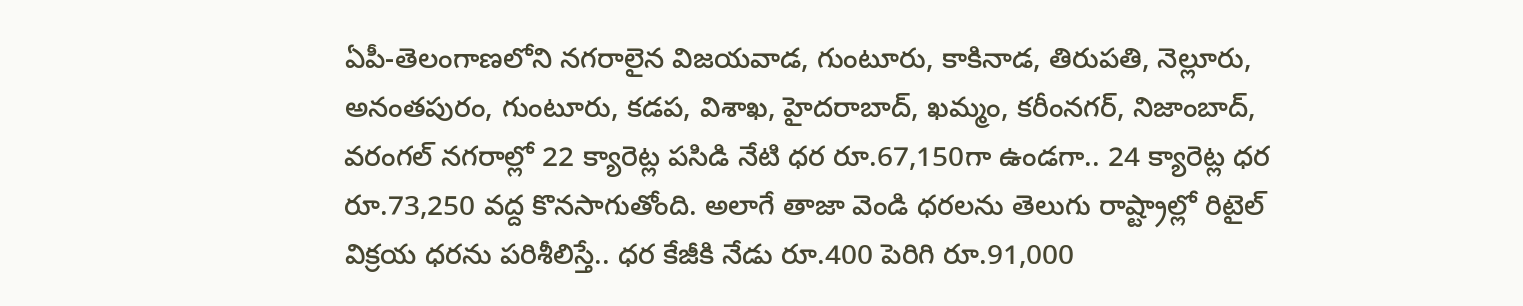ఏపీ-తెలంగాణలోని నగరాలైన విజయవాడ, గుంటూరు, కాకినాడ, తిరుపతి, నెల్లూరు, అనంతపురం, గుంటూరు, కడప, విశాఖ, హైదరాబాద్, ఖమ్మం, కరీంనగర్, నిజాంబాద్, వరంగల్ నగరాల్లో 22 క్యారెట్ల పసిడి నేటి ధర రూ.67,150గా ఉండగా.. 24 క్యారెట్ల ధర రూ.73,250 వద్ద కొనసాగుతోంది. అలాగే తాజా వెండి ధరలను తెలుగు రాష్ట్రాల్లో రిటైల్ విక్రయ ధరను పరిశీలిస్తే.. ధర కేజీకి నేడు రూ.400 పెరిగి రూ.91,000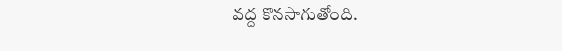వద్ద కొనసాగుతోంది.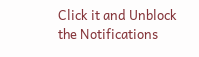Click it and Unblock the Notifications